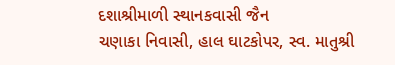દશાશ્રીમાળી સ્થાનકવાસી જૈન
ચણાકા નિવાસી, હાલ ઘાટકોપર, સ્વ. માતુશ્રી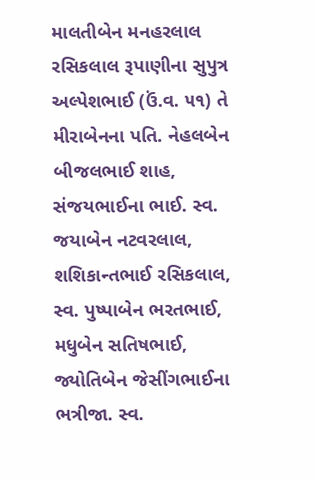માલતીબેન મનહરલાલ રસિકલાલ રૂપાણીના સુપુત્ર અલ્પેશભાઈ (ઉં.વ. ૫૧) તે મીરાબેનના પતિ. નેહલબેન બીજલભાઈ શાહ, સંજયભાઈના ભાઈ. સ્વ. જયાબેન નટવરલાલ, શશિકાન્તભાઈ રસિકલાલ, સ્વ. પુષ્પાબેન ભરતભાઈ, મધુબેન સતિષભાઈ, જ્યોતિબેન જેસીંગભાઈના ભત્રીજા. સ્વ.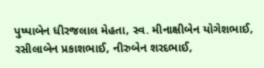પુષ્પાબેન ધીરજલાલ મેહતા, સ્વ. મીનાક્ષીબેન યોગેશભાઈ, રસીલાબેન પ્રકાશભાઈ, નીરુબેન શરદભાઈ,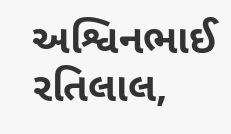અશ્વિનભાઈ રતિલાલ,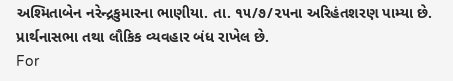અશ્મિતાબેન નરેન્દ્રકુમારના ભાણીયા. તા. ૧૫/૭/૨૫ના અરિહંતશરણ પામ્યા છે. પ્રાર્થનાસભા તથા લૌકિક વ્યવહાર બંધ રાખેલ છે.
For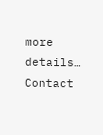more details… Contact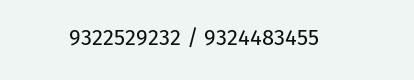9322529232 / 9324483455